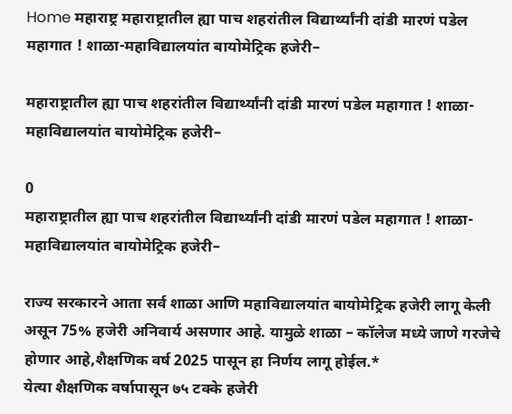Home महाराष्ट्र महाराष्ट्रातील ह्या पाच शहरांतील विद्यार्थ्यांनी दांडी मारणं पडेल महागात ! शाळा-महाविद्यालयांत बायोमेट्रिक हजेरी–

महाराष्ट्रातील ह्या पाच शहरांतील विद्यार्थ्यांनी दांडी मारणं पडेल महागात ! शाळा-महाविद्यालयांत बायोमेट्रिक हजेरी–

0
महाराष्ट्रातील ह्या पाच शहरांतील विद्यार्थ्यांनी दांडी मारणं पडेल महागात ! शाळा-महाविद्यालयांत बायोमेट्रिक हजेरी–

राज्य सरकारने आता सर्व शाळा आणि महाविद्यालयांत बायोमेट्रिक हजेरी लागू केली असून 75% हजेरी अनिवार्य असणार आहे. यामुळे शाळा – कॉलेज मध्ये जाणे गरजेचे होणार आहे,शैक्षणिक वर्ष 2025 पासून हा निर्णय लागू होईल.*
येत्या शैक्षणिक वर्षापासून ७५ टक्के हजेरी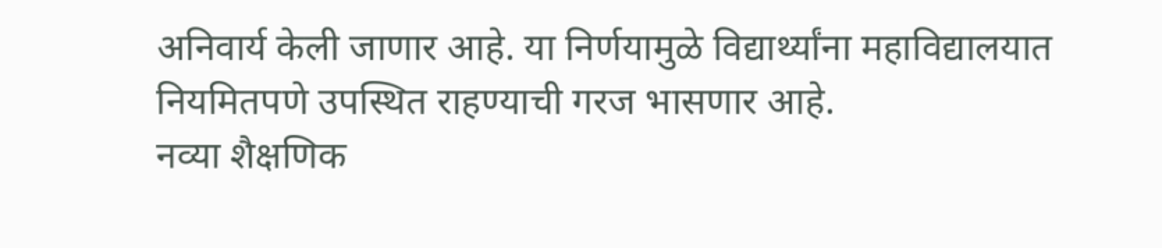अनिवार्य केली जाणार आहे. या निर्णयामुळे विद्यार्थ्यांना महाविद्यालयात नियमितपणे उपस्थित राहण्याची गरज भासणार आहे.
नव्या शैक्षणिक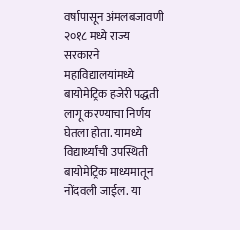वर्षापासून अंमलबजावणी
२०१८ मध्ये राज्य सरकारने महाविद्यालयांमध्ये बायोमेट्रिक हजेरी पद्धती लागू करण्याचा निर्णय घेतला होता. यामध्ये विद्यार्थ्यांची उपस्थिती बायोमेट्रिक माध्यमातून नोंदवली जाईल. या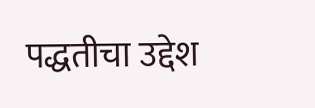पद्धतीचा उद्देश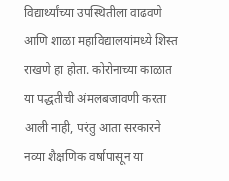विद्यार्थ्यांच्या उपस्थितीला वाढवणे आणि शाळा महाविद्यालयांमध्ये शिस्त राखणे हा होता. कोरोनाच्या काळात या पद्धतीची अंमलबजावणी करता आली नाही, परंतु आता सरकारने नव्या शैक्षणिक वर्षापासून या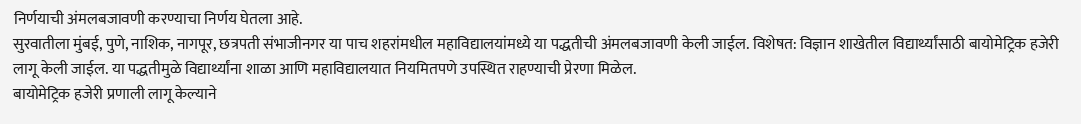निर्णयाची अंमलबजावणी करण्याचा निर्णय घेतला आहे.
सुरवातीला मुंबई, पुणे, नाशिक, नागपूर, छत्रपती संभाजीनगर या पाच शहरांमधील महाविद्यालयांमध्ये या पद्धतीची अंमलबजावणी केली जाईल. विशेषत: विज्ञान शाखेतील विद्यार्थ्यांसाठी बायोमेट्रिक हजेरी लागू केली जाईल. या पद्धतीमुळे विद्यार्थ्यांना शाळा आणि महाविद्यालयात नियमितपणे उपस्थित राहण्याची प्रेरणा मिळेल.
बायोमेट्रिक हजेरी प्रणाली लागू केल्याने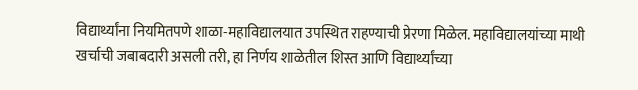विद्यार्थ्यांना नियमितपणे शाळा-महाविद्यालयात उपस्थित राहण्याची प्रेरणा मिळेल. महाविद्यालयांच्या माथी खर्चाची जबाबदारी असली तरी, हा निर्णय शाळेतील शिस्त आणि विद्यार्थ्यांच्या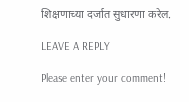शिक्षणाच्या दर्जात सुधारणा करेल.

LEAVE A REPLY

Please enter your comment!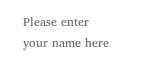Please enter your name here